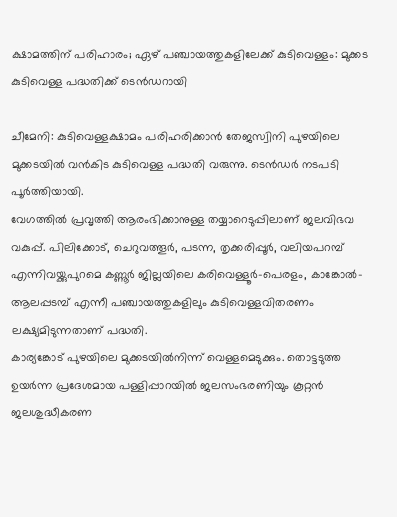ക്ഷാമത്തിന് പരിഹാരം; ഏഴ് പഞ്ചായത്തുകളിലേക്ക് കുടിവെള്ളം: മുക്കട കുടിവെള്ള പദ്ധതിക്ക് ടെൻഡറായി

ചീമേനി: കുടിവെള്ളക്ഷാമം പരിഹരിക്കാൻ തേജസ്വിനി പുഴയിലെ മുക്കടയിൽ വൻകിട കുടിവെള്ള പദ്ധതി വരുന്നു. ടെൻഡർ നടപടി പൂർത്തിയായി.
വേഗത്തിൽ പ്രവൃത്തി ആരംഭിക്കാനുള്ള തയ്യാറെടുപ്പിലാണ് ജലവിഭവ വകുപ്പ്. പിലിക്കോട്, ചെറുവത്തൂർ, പടന്ന, തൃക്കരിപ്പൂർ, വലിയപറമ്പ് എന്നിവയ്ക്കുപുറമെ കണ്ണൂർ ജില്ലയിലെ കരിവെള്ളൂർ-പെരളം, കാങ്കോൽ-ആലപ്പടമ്പ് എന്നീ പഞ്ചായത്തുകളിലും കുടിവെള്ളവിതരണം ലക്ഷ്യമിടുന്നതാണ് പദ്ധതി.
കാര്യങ്കോട് പുഴയിലെ മുക്കടയിൽനിന്ന് വെള്ളമെടുക്കും. തൊട്ടടുത്ത ഉയർന്ന പ്രദേശമായ പള്ളിപ്പാറയിൽ ജലസംഭരണിയും കൂറ്റൻ ജലശുദ്ധീകരണ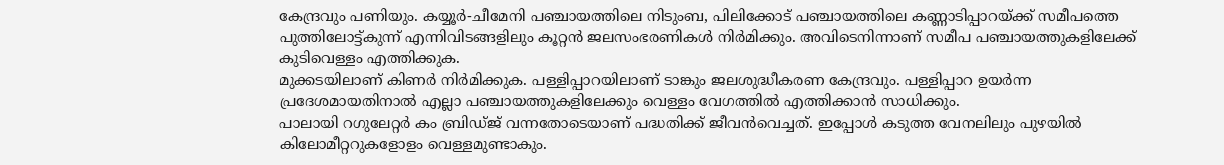കേന്ദ്രവും പണിയും. കയ്യൂർ-ചീമേനി പഞ്ചായത്തിലെ നിടുംബ, പിലിക്കോട് പഞ്ചായത്തിലെ കണ്ണാടിപ്പാറയ്ക്ക് സമീപത്തെ പുത്തിലോട്ട്കുന്ന് എന്നിവിടങ്ങളിലും കൂറ്റൻ ജലസംഭരണികൾ നിർമിക്കും. അവിടെനിന്നാണ് സമീപ പഞ്ചായത്തുകളിലേക്ക് കുടിവെള്ളം എത്തിക്കുക.
മുക്കടയിലാണ് കിണർ നിർമിക്കുക. പള്ളിപ്പാറയിലാണ് ടാങ്കും ജലശുദ്ധീകരണ കേന്ദ്രവും. പള്ളിപ്പാറ ഉയർന്ന പ്രദേശമായതിനാൽ എല്ലാ പഞ്ചായത്തുകളിലേക്കും വെള്ളം വേഗത്തിൽ എത്തിക്കാൻ സാധിക്കും.
പാലായി റഗുലേറ്റർ കം ബ്രിഡ്ജ് വന്നതോടെയാണ് പദ്ധതിക്ക് ജീവൻവെച്ചത്. ഇപ്പോൾ കടുത്ത വേനലിലും പുഴയിൽ കിലോമീറ്ററുകളോളം വെള്ളമുണ്ടാകും.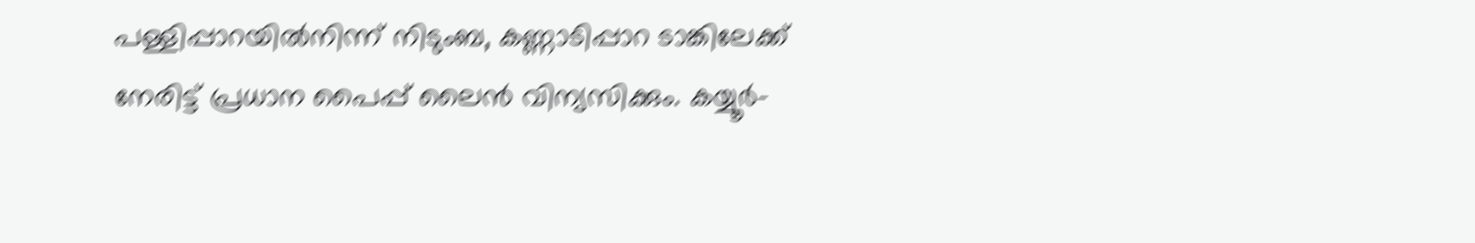പള്ളിപ്പാറയിൽനിന്ന് നിടുംബ, കണ്ണാടിപ്പാറ ടാങ്കിലേക്ക് നേരിട്ട് പ്രധാന പൈപ്പ് ലൈൻ വിന്യസിക്കും. കയ്യൂർ-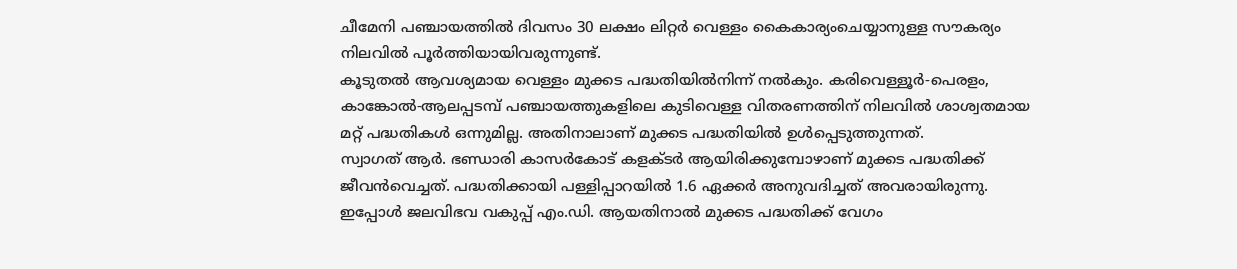ചീമേനി പഞ്ചായത്തിൽ ദിവസം 30 ലക്ഷം ലിറ്റർ വെള്ളം കൈകാര്യംചെയ്യാനുള്ള സൗകര്യം നിലവിൽ പൂർത്തിയായിവരുന്നുണ്ട്.
കൂടുതൽ ആവശ്യമായ വെള്ളം മുക്കട പദ്ധതിയിൽനിന്ന് നൽകും. കരിവെള്ളൂർ-പെരളം, കാങ്കോൽ-ആലപ്പടമ്പ് പഞ്ചായത്തുകളിലെ കുടിവെള്ള വിതരണത്തിന് നിലവിൽ ശാശ്വതമായ മറ്റ് പദ്ധതികൾ ഒന്നുമില്ല. അതിനാലാണ് മുക്കട പദ്ധതിയിൽ ഉൾപ്പെടുത്തുന്നത്.
സ്വാഗത് ആർ. ഭണ്ഡാരി കാസർകോട് കളക്ടർ ആയിരിക്കുമ്പോഴാണ് മുക്കട പദ്ധതിക്ക് ജീവൻവെച്ചത്. പദ്ധതിക്കായി പള്ളിപ്പാറയിൽ 1.6 ഏക്കർ അനുവദിച്ചത് അവരായിരുന്നു. ഇപ്പോൾ ജലവിഭവ വകുപ്പ് എം.ഡി. ആയതിനാൽ മുക്കട പദ്ധതിക്ക് വേഗം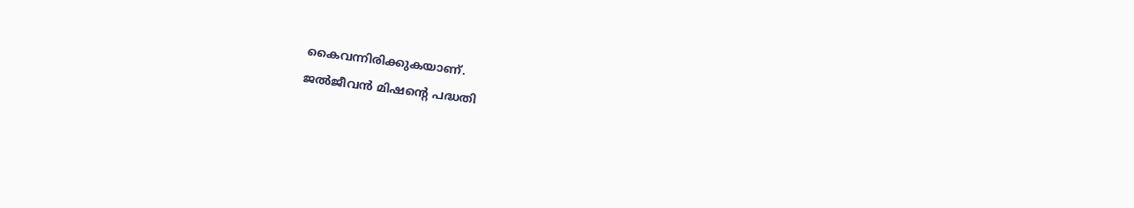കൈവന്നിരിക്കുകയാണ്.
ജൽജീവൻ മിഷന്റെ പദ്ധതി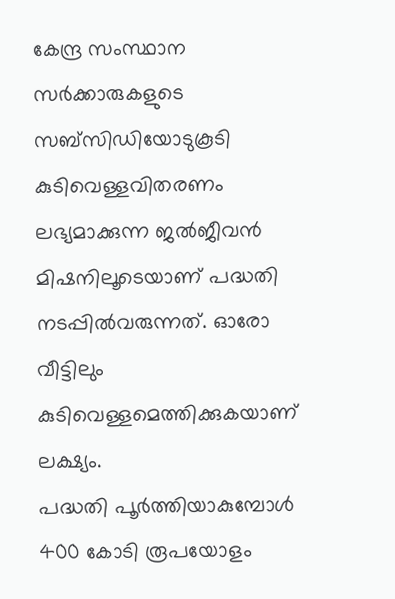കേന്ദ്ര സംസ്ഥാന സർക്കാരുകളുടെ സബ്സിഡിയോടുകൂടി കുടിവെള്ളവിതരണം ലഭ്യമാക്കുന്ന ജൽജീവൻ മിഷനിലൂടെയാണ് പദ്ധതി നടപ്പിൽവരുന്നത്. ഓരോ വീട്ടിലും കുടിവെള്ളമെത്തിക്കുകയാണ് ലക്ഷ്യം.
പദ്ധതി പൂർത്തിയാകുമ്പോൾ 400 കോടി രൂപയോളം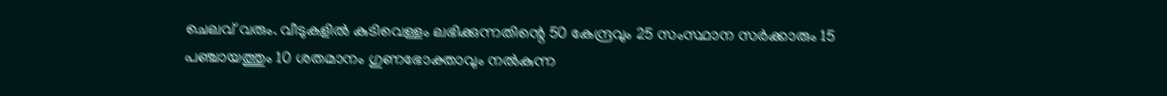ചെലവ് വരും. വീടുകളിൽ കുടിവെള്ളം ലഭിക്കുന്നതിന്റെ 50 കേന്ദ്രവും 25 സംസ്ഥാന സർക്കാരും 15 പഞ്ചായത്തും 10 ശതമാനം ഗുണഭോക്താവും നൽകുന്ന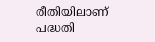രീതിയിലാണ് പദ്ധതി